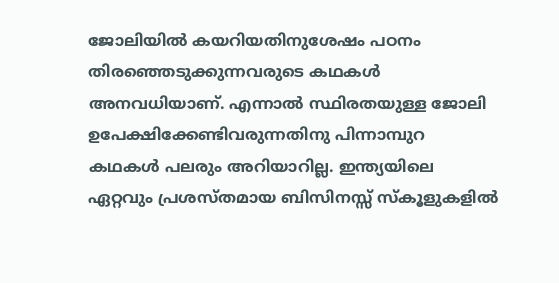ജോലിയിൽ കയറിയതിനുശേഷം പഠനം തിരഞ്ഞെടുക്കുന്നവരുടെ കഥകൾ അനവധിയാണ്. എന്നാൽ സ്ഥിരതയുള്ള ജോലി ഉപേക്ഷിക്കേണ്ടിവരുന്നതിനു പിന്നാമ്പുറ കഥകൾ പലരും അറിയാറില്ല. ഇന്ത്യയിലെ ഏറ്റവും പ്രശസ്തമായ ബിസിനസ്സ് സ്കൂളുകളിൽ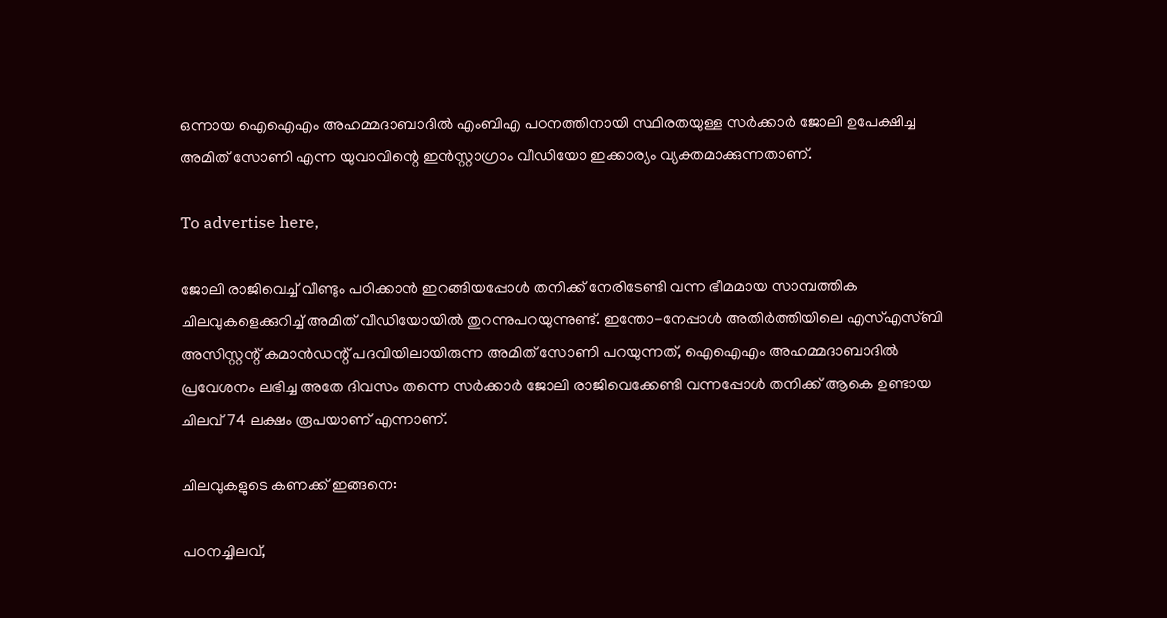ഒന്നായ ഐഐഎം അഹമ്മദാബാദിൽ എംബിഎ പഠനത്തിനായി സ്ഥിരതയുള്ള സർക്കാർ ജോലി ഉപേക്ഷിച്ച അമിത് സോണി എന്ന യുവാവിന്റെ ഇൻസ്റ്റാഗ്രാം വീഡിയോ ഇക്കാര്യം വ്യക്തമാക്കുന്നതാണ്.

To advertise here,

ജോലി രാജിവെച്ച് വീണ്ടും പഠിക്കാൻ ഇറങ്ങിയപ്പോൾ തനിക്ക് നേരിടേണ്ടി വന്ന ഭീമമായ സാമ്പത്തിക ചിലവുകളെക്കുറിച്ച് അമിത് വീഡിയോയിൽ തുറന്നുപറയുന്നുണ്ട്. ഇന്തോ-നേപ്പാൾ അതിർത്തിയിലെ എസ്എസ്ബി അസിസ്റ്റന്റ് കമാൻഡന്റ് പദവിയിലായിരുന്ന അമിത് സോണി പറയുന്നത്, ഐഐഎം അഹമ്മദാബാദിൽ പ്രവേശനം ലഭിച്ച അതേ ദിവസം തന്നെ സർക്കാർ ജോലി രാജിവെക്കേണ്ടി വന്നപ്പോൾ തനിക്ക് ആകെ ഉണ്ടായ ചിലവ് 74 ലക്ഷം രൂപയാണ് എന്നാണ്.

ചിലവുകളുടെ കണക്ക് ഇങ്ങനെ:

പഠനച്ചിലവ്,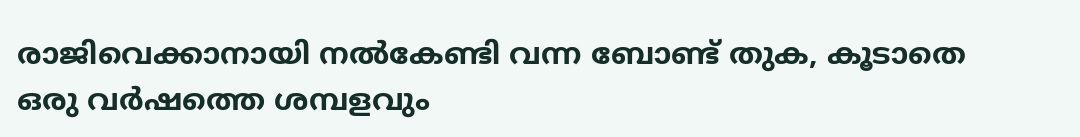രാജിവെക്കാനായി നൽകേണ്ടി വന്ന ബോണ്ട് തുക, കൂടാതെ ഒരു വർഷത്തെ ശമ്പളവും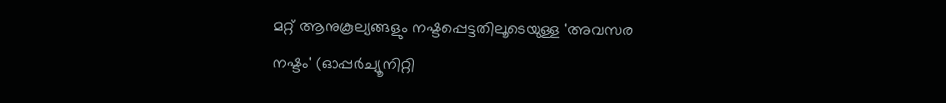മറ്റ് ആനുകൂല്യങ്ങളും നഷ്ടപ്പെട്ടതിലൂടെയുള്ള 'അവസര നഷ്ടം' (ഓപ്പർച്യൂനിറ്റി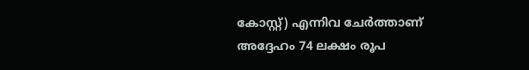കോസ്റ്റ്) എന്നിവ ചേർത്താണ് അദ്ദേഹം 74 ലക്ഷം രൂപ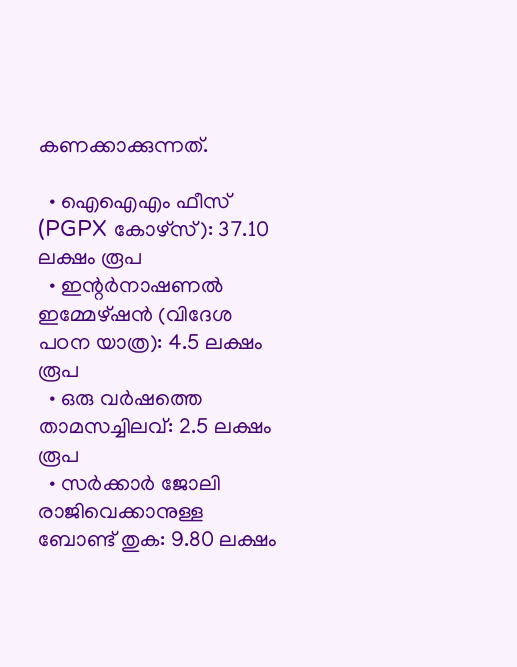കണക്കാക്കുന്നത്.

  • ഐഐഎം ഫീസ് (PGPX കോഴ്സ്): 37.10 ലക്ഷം രൂപ
  • ഇന്റർനാഷണൽ ഇമ്മേഴ്‌ഷൻ (വിദേശ പഠന യാത്ര): 4.5 ലക്ഷം രൂപ
  • ഒരു വർഷത്തെ താമസച്ചിലവ്: 2.5 ലക്ഷം രൂപ
  • സർക്കാർ ജോലി രാജിവെക്കാനുള്ള ബോണ്ട് തുക: 9.80 ലക്ഷം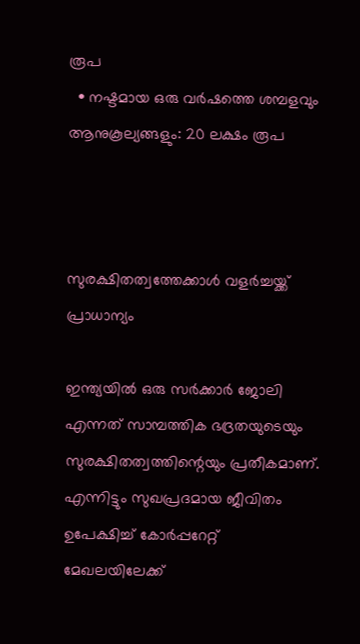രൂപ
  • നഷ്ടമായ ഒരു വർഷത്തെ ശമ്പളവും ആനുകൂല്യങ്ങളും: 20 ലക്ഷം രൂപ



സുരക്ഷിതത്വത്തേക്കാൾ വളർച്ചയ്ക്ക് പ്രാധാന്യം

ഇന്ത്യയിൽ ഒരു സർക്കാർ ജോലി എന്നത് സാമ്പത്തിക ഭദ്രതയുടെയും സുരക്ഷിതത്വത്തിന്റെയും പ്രതീകമാണ്. എന്നിട്ടും സുഖപ്രദമായ ജീവിതം ഉപേക്ഷിച്ച് കോർപ്പറേറ്റ് മേഖലയിലേക്ക്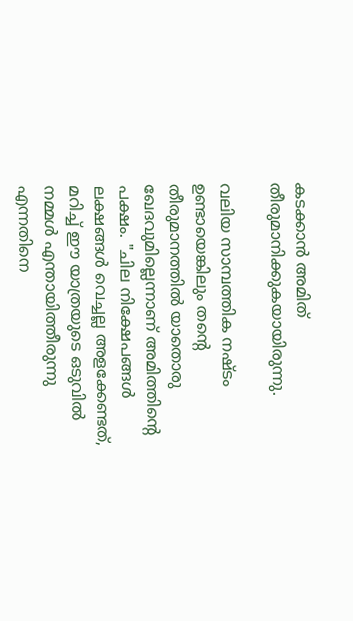കടക്കാൻ അമിത് തീരുമാനിക്കുകയായിരുന്നു.

വലിയ സാമ്പത്തിക നഷ്ടം ഉണ്ടായെങ്കിലും തന്റെ തീരുമാനത്തിൽ യാതൊരു ഖേദവുമില്ലെന്നാണ് അമിത്തിന്റെ പക്ഷം. "ചില നിക്ഷേപങ്ങൾ ലക്ഷങ്ങൾ വെച്ചല്ല അളക്കേണ്ടത്, മറിച്ച് ഈ യാത്രയുടെ ഒടുവിൽ നമ്മൾ എന്തായിത്തീരുന്നു എന്നതിനെ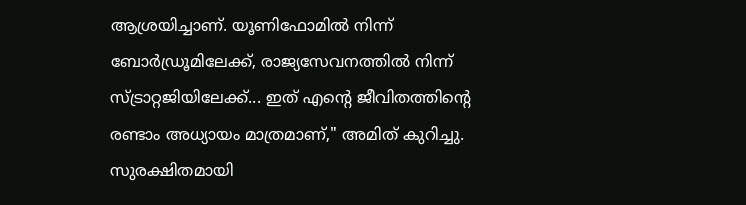ആശ്രയിച്ചാണ്. യൂണിഫോമിൽ നിന്ന് ബോർഡ്രൂമിലേക്ക്, രാജ്യസേവനത്തിൽ നിന്ന് സ്ട്രാറ്റജിയിലേക്ക്... ഇത് എന്റെ ജീവിതത്തിന്റെ രണ്ടാം അധ്യായം മാത്രമാണ്," അമിത് കുറിച്ചു. സുരക്ഷിതമായി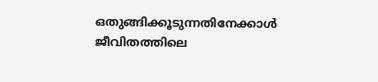ഒതുങ്ങിക്കൂടുന്നതിനേക്കാൾ ജീവിതത്തിലെ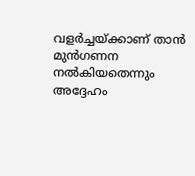വളർച്ചയ്ക്കാണ് താൻ മുൻഗണന നൽകിയതെന്നും അദ്ദേഹം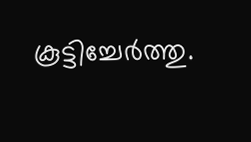കൂട്ടിച്ചേർത്തു.